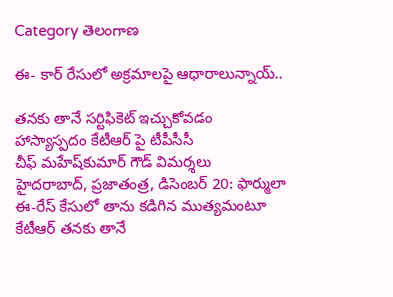Category తెలంగాణ

ఈ- కార్‌ రేసులో అక్రమాలపై ఆధారాలున్నాయ్‌..

తనకు తానే సర్టిఫికెట్‌ ఇచ్చుకోవడం హాస్యాస్పదం కేటీఆర్‌ ‌పై టీపీసీసీ చీఫ్‌ ‌మహేష్‌కుమార్‌ ‌గౌడ్‌ ‌విమర్శలు హైదరాబాద్‌, ప్ర‌జాతంత్ర‌, డిసెంబర్ 20: ఫార్ములా ఈ-రేస్‌ ‌కేసులో తాను కడిగిన ముత్యమంటూ కేటీఆర్‌ ‌తనకు తానే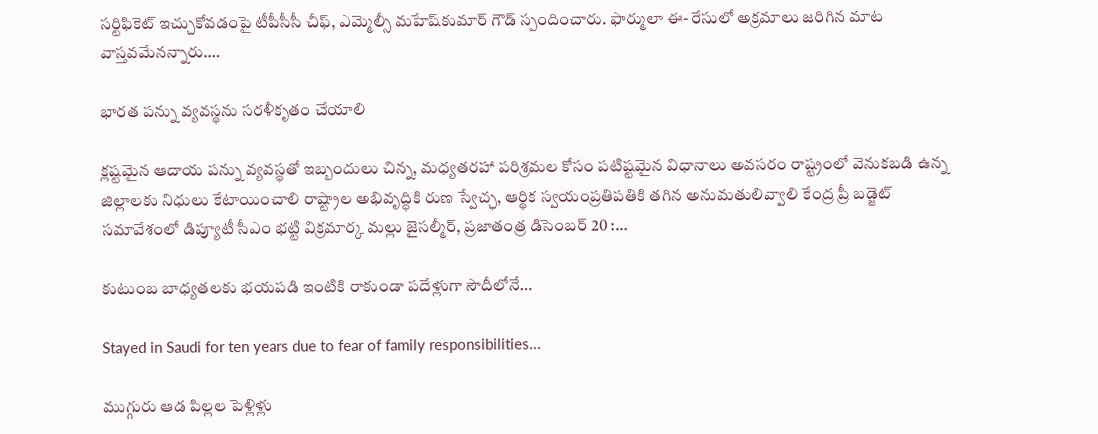సర్టిఫికెట్‌ ఇచ్చుకోవడంపై టీపీసీసీ చీఫ్‌, ఎమ్మెల్సీ మహేష్‌కుమార్‌ ‌గౌడ్ స్పందించారు. ఫార్ములా ఈ- రేసులో అక్రమాలు జరిగిన మాట వాస్తవమేనన్నారు.…

భారత పన్ను వ్యవస్థను సరళీకృతం చేయాలి

క్ల‌ష్ట‌మైన ఆదాయ ప‌న్ను వ్య‌వ‌స్థ‌తో ఇబ్బందులు చిన్న, మధ్యతరహా పరిశ్రమల కోసం ప‌టిష్ట‌మైన విధానాలు అవసరం రాష్ట్రంలో వెనుకబడి ఉన్న జిల్లాలకు నిధులు కేటాయించాలి రాష్ట్రాల అభివృద్ధికి రుణ స్వేచ్ఛ, ఆర్థిక స్వయంప్రతిపతికి తగిన అనుమతులివ్వాలి కేంద్ర ప్రీ బడ్జెట్ సమావేశంలో డిప్యూటీ సీఎం భట్టి విక్రమార్క మల్లు జైస‌ల్మీర్‌, ప్ర‌జాతంత్ర డిసెంబ‌ర్ 20 :…

కుటుంబ బాధ్యతలకు భయపడి ఇంటికి రాకుండా పదేళ్లుగా సౌదీలోనే…

Stayed in Saudi for ten years due to fear of family responsibilities...

ముగ్గురు ఆడ పిల్లల పెళ్లిళ్లు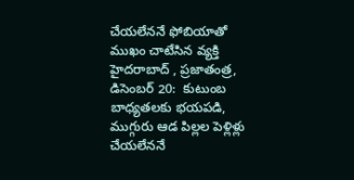చేయలేననే ఫోబియాతో ముఖం చాటేసిన వ్యక్తి   హైదరాబాద్‌ , ప్రజాతంత్ర, డిసెంబర్‌ 20:  కుటుంబ బాధ్యతలకు భయపడి, ముగ్గురు ఆడ పిల్లల పెళ్లిళ్లు చేయలేననే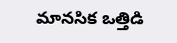మానసిక ఒత్తిడి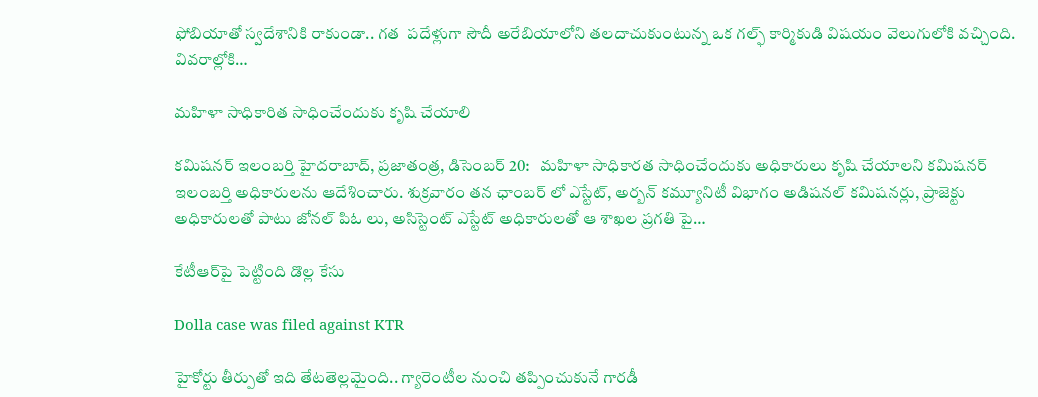ఫోబియాతో స్వదేశానికి రాకుండా.. గత  పదేళ్లుగా సౌదీ అరేబియాలోని తలదాచుకుంటున్న ఒక గల్ఫ్‌ కార్మికుడి విషయం వెలుగులోకి వచ్చింది. వివరాల్లోకి…

మహిళా సాధికారిత సాధించేందుకు కృషి చేయాలి

కమిషనర్‌ ఇలంబర్తి హైదరాబాద్‌, ప్రజాతంత్ర, డిసెంబర్‌ 20:   మహిళా సాధికారత సాధించేందుకు అధికారులు కృషి చేయాలని కమిషనర్‌ ఇలంబర్తి అధికారులను ఆదేశించారు. శుక్రవారం తన ఛాంబర్‌ లో ఎస్టేట్‌, అర్బన్‌ కమ్యూనిటీ విభాగం అడిషనల్‌ కమిషనర్లు, ప్రాజెక్టు అధికారులతో పాటు జోనల్‌ పిఓ లు, అసిస్టెంట్‌ ఎస్టేట్‌ అధికారులతో ఆ శాఖల ప్రగతి పై…

కేటీఆర్‌పై పెట్టింది డొల్ల కేసు

Dolla case was filed against KTR

హైకోర్టు తీర్పుతో ఇది తేట‌తెల్లమైంది.. గ్యారెంటీల నుంచి తప్పించుకునే గారడీ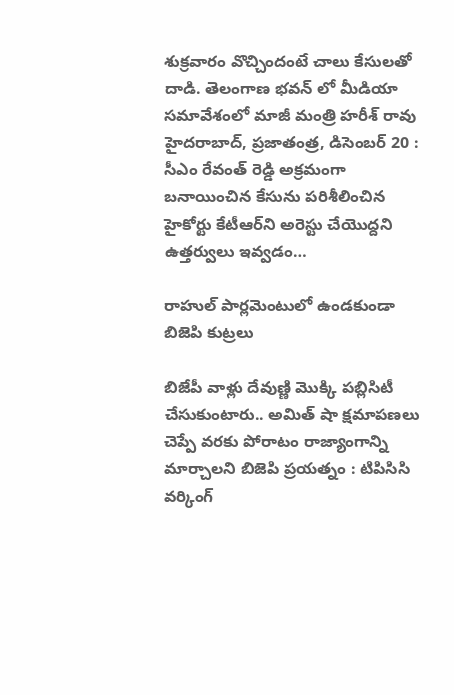శుక్ర‌వారం వొచ్చిందంటే చాలు కేసులతో దాడి. తెలంగాణ భవన్ లో మీడియా సమావేశంలో మాజీ మంత్రి హరీశ్ రావు హైద‌రాబాద్‌, ప్ర‌జాతంత్ర‌, డిసెంబ‌ర్ 20 : సీఎం రేవంత్ రెడ్డి అక్రమంగా బనాయించిన కేసును పరిశీలించిన హైకోర్టు కేటీఆర్‌ని అరెస్టు చేయొద్దని ఉత్తర్వులు ఇవ్వడం…

రాహుల్‌ పార్లమెంటులో ఉండకుండా బిజెపి కుట్రలు

బిజేపీ వాళ్లు దేవుణ్ణి మొక్కి పబ్లిసిటీ చేసుకుంటారు.. అమిత్‌ షా క్షమాపణలు చెప్పే వరకు పోరాటం రాజ్యాంగాన్ని మార్చాలని బిజెపి ప్రయత్నం : టిపిసిసి వర్కింగ్‌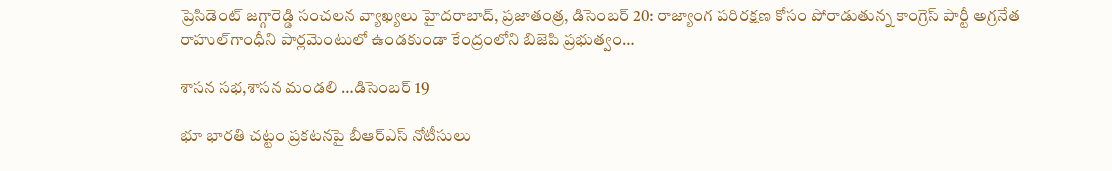ప్రెసిడెంట్‌ జగ్గారెడ్డి సంచలన వ్యాఖ్యలు హైదరాబాద్‌, ప్రజాతంత్ర, డిసెంబర్‌ 20: రాజ్యాంగ పరిరక్షణ కోసం పోరాడుతున్న కాంగ్రెస్‌ పార్టీ అగ్రనేత రాహుల్‌గాంధీని పార్లమెంటులో ఉండకుండా కేంద్రంలోని బిజెపి ప్రభుత్వం…

శాసన సభ,శాసన మండలి …డిసెంబర్‌ 19

భూ భారతి చట్టం ప్రకటనపై బీఆర్‌ఎస్‌ నోటీసులు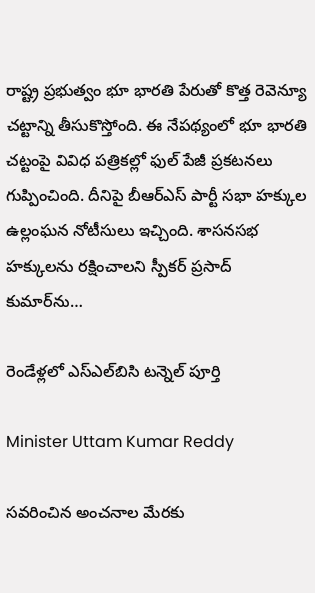రాష్ట్ర ప్రభుత్వం భూ భారతి పేరుతో కొత్త రెవెన్యూ చట్టాన్ని తీసుకొస్తోంది. ఈ నేపథ్యంలో భూ భారతి చట్టంపై వివిధ పత్రికల్లో ఫుల్‌ పేజీ ప్రకటనలు గుప్పించింది. దీనిపై బీఆర్‌ఎస్‌ పార్టీ సభా హక్కుల ఉల్లంఘన నోటీసులు ఇచ్చింది. శాసనసభ హక్కులను రక్షించాలని స్పీకర్‌ ప్రసాద్‌ కుమార్‌ను…

రెండేళ్లలో ఎస్‌ఎల్‌బిసి టన్నెల్‌ పూర్తి

Minister Uttam Kumar Reddy

సవరించిన అంచనాల మేరకు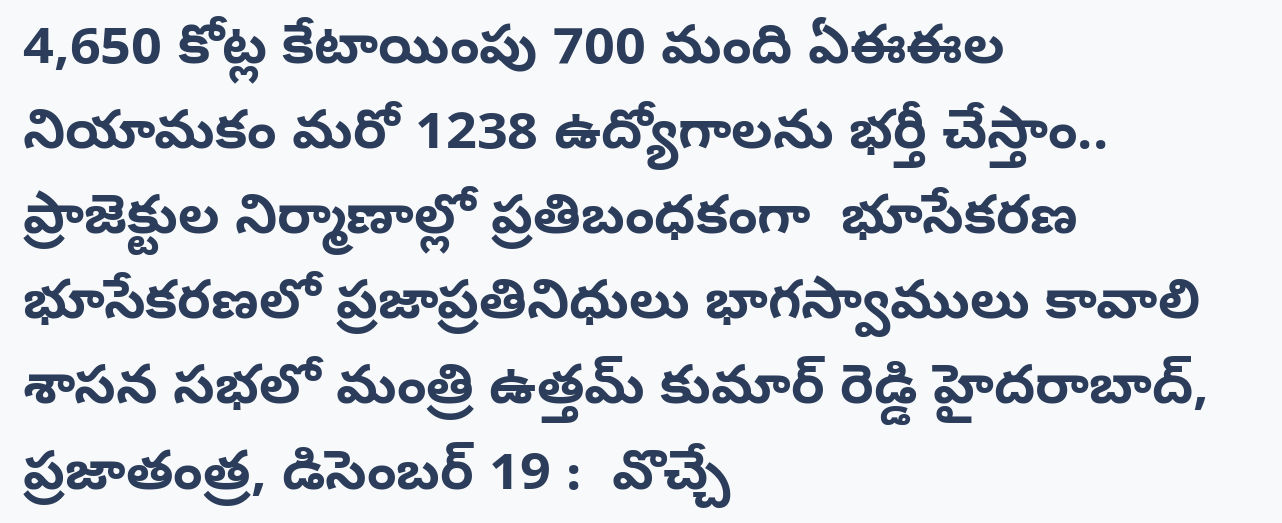4,650 కోట్ల కేటాయింపు 700 మంది ఏఈఈల నియామకం మరో 1238 ఉద్యోగాలను భర్తీ చేస్తాం.. ప్రాజెక్టుల నిర్మాణాల్లో ప్రతిబంధకంగా  భూసేకరణ భూసేకరణలో ప్రజాప్రతినిధులు భాగస్వాములు కావాలి శాసన సభలో మంత్రి ఉత్తమ్‌ కుమార్‌ రెడ్డి హైదరాబాద్‌, ప్రజాతంత్ర, డిసెంబర్‌ 19 :  వొచ్చే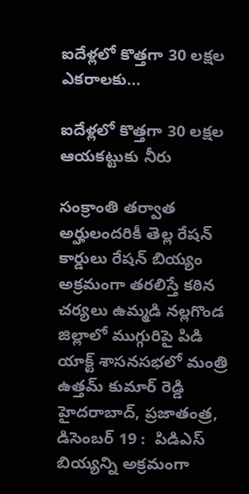ఐదేళ్లలో కొత్తగా 30 లక్షల ఎకరాలకు…

ఐదేళ్లలో కొత్తగా 30 లక్షల ఆయకట్టుకు నీరు

సంక్రాంతి తర్వాత అర్హులందరికీ తెల్ల రేషన్‌ కార్డులు రేషన్‌ బియ్యం అక్రమంగా తరలిస్తే కఠిన చర్యలు ఉమ్మడి నల్లగొండ జిల్లాలో ముగ్గురిపై పిడి యాక్ట్‌ శాసనసభలో మంత్రి ఉత్తమ్‌ కుమార్‌ రెడ్డి హైదరాబాద్‌, ప్రజాతంత్ర, డిసెంబర్‌ 19 :  పిడిఎస్‌ బియ్యన్ని అక్రమంగా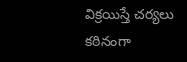విక్రయిస్తే చర్యలు కఠినంగా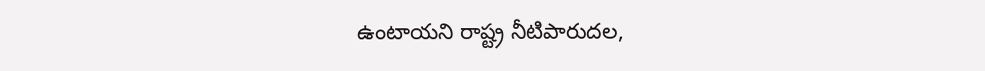ఉంటాయని రాష్ట్ర నీటిపారుదల,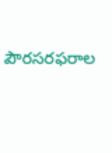పౌరసరఫరాల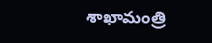శాఖామంత్రి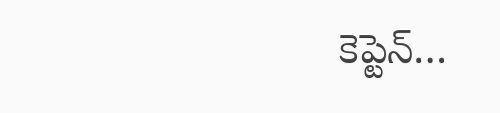కెప్టెన్‌…